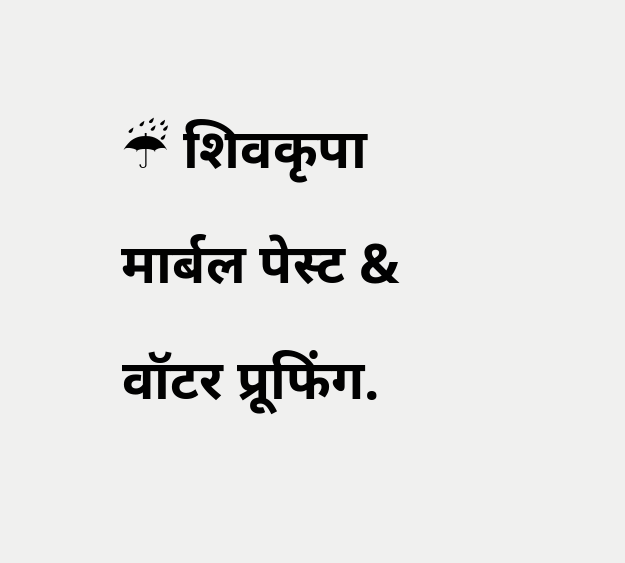☔ शिवकृपा मार्बल पेस्ट & वॉटर प्रूफिंग.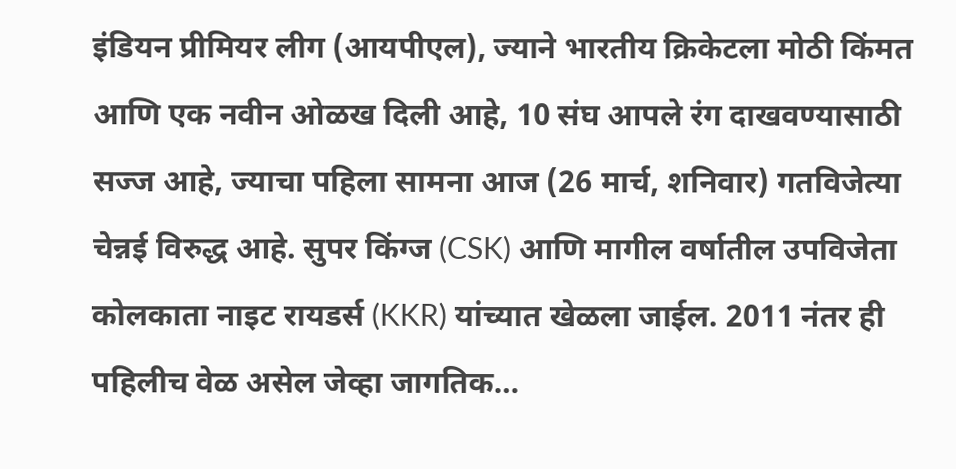इंडियन प्रीमियर लीग (आयपीएल), ज्याने भारतीय क्रिकेटला मोठी किंमत आणि एक नवीन ओळख दिली आहे, 10 संघ आपले रंग दाखवण्यासाठी सज्ज आहे, ज्याचा पहिला सामना आज (26 मार्च, शनिवार) गतविजेत्या चेन्नई विरुद्ध आहे. सुपर किंग्ज (CSK) आणि मागील वर्षातील उपविजेता कोलकाता नाइट रायडर्स (KKR) यांच्यात खेळला जाईल. 2011 नंतर ही पहिलीच वेळ असेल जेव्हा जागतिक…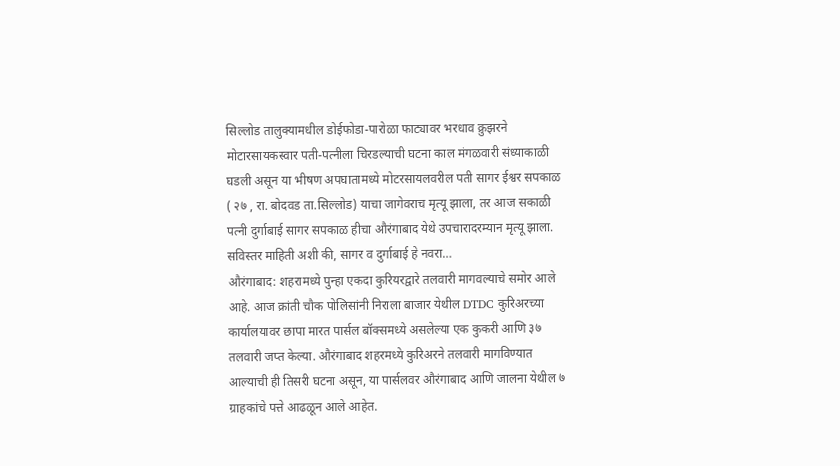सिल्लोड तालुक्यामधील डोईफोडा-पारोळा फाट्यावर भरधाव क्रुझरने मोटारसायकस्वार पती-पत्नीला चिरडल्याची घटना काल मंगळवारी संध्याकाळी घडली असून या भीषण अपघातामध्ये मोटरसायलवरील पती सागर ईश्वर सपकाळ ( २७ , रा. बोदवड ता.सिल्लोड) याचा जागेवराच मृत्यू झाला, तर आज सकाळी पत्नी दुर्गाबाई सागर सपकाळ हीचा औरंगाबाद येथे उपचारादरम्यान मृत्यू झाला. सविस्तर माहिती अशी की, सागर व दुर्गाबाई हे नवरा…
औरंगाबाद: शहरामध्ये पुन्हा एकदा कुरियरद्वारे तलवारी मागवल्याचे समोर आले आहे. आज क्रांती चौक पोलिसांनी निराला बाजार येथील DTDC कुरिअरच्या कार्यालयावर छापा मारत पार्सल बॉक्समध्ये असलेल्या एक कुकरी आणि ३७ तलवारी जप्त केल्या. औरंगाबाद शहरमध्ये कुरिअरने तलवारी मागविण्यात आल्याची ही तिसरी घटना असून, या पार्सलवर औरंगाबाद आणि जालना येथील ७ ग्राहकांचे पत्ते आढळून आले आहेत.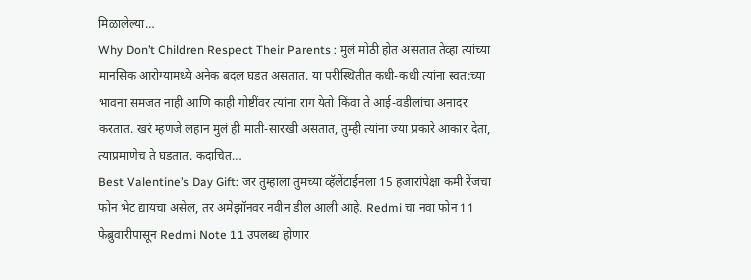मिळालेल्या…
Why Don’t Children Respect Their Parents : मुलं मोठी होत असतात तेव्हा त्यांच्या मानसिक आरोग्यामध्ये अनेक बदल घडत असतात. या परीस्थितीत कधी-कधी त्यांना स्वत:च्या भावना समजत नाही आणि काही गोष्टींवर त्यांना राग येतो किंवा ते आई-वडीलांचा अनादर करतात. खरं म्हणजे लहान मुलं ही माती-सारखी असतात, तुम्ही त्यांना ज्या प्रकारे आकार देता, त्याप्रमाणेच ते घडतात. कदाचित…
Best Valentine’s Day Gift: जर तुम्हाला तुमच्या व्हॅलेंटाईनला 15 हजारांपेक्षा कमी रेंजचा फोन भेट द्यायचा असेल, तर अमेझॉनवर नवीन डील आली आहे. Redmi चा नवा फोन 11 फेब्रुवारीपासून Redmi Note 11 उपलब्ध होणार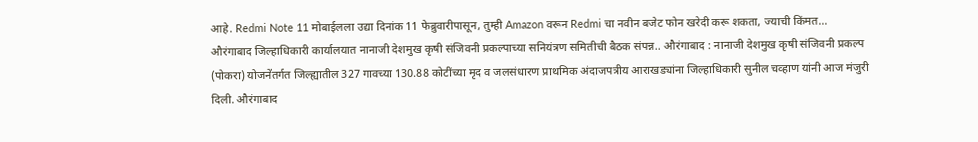आहे. Redmi Note 11 मोबाईलला उद्या दिनांक 11 फेब्रुवारीपासून, तुम्ही Amazon वरून Redmi चा नवीन बजेट फोन खरेदी करू शकता, ज्याची किंमत…
औरंगाबाद जिल्हाधिकारी कार्यालयात नानाजी देशमुख कृषी संजिवनी प्रकल्पाच्या सनियंत्रण समितीची बैठक संपन्न.. औरंगाबाद : नानाजी देशमुख कृषी संजिवनी प्रकल्प (पोकरा) योजनेंतर्गत जिल्ह्यातील 327 गावच्या 130.88 कोटींच्या मृद व जलसंधारण प्राथमिक अंदाजपत्रीय आराखड्यांना जिल्हाधिकारी सुनील चव्हाण यांनी आज मंजुरी दिली. औरंगाबाद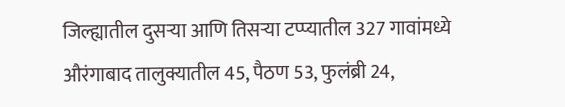जिल्ह्यातील दुसऱ्या आणि तिसऱ्या टप्प्यातील 327 गावांमध्ये औरंगाबाद तालुक्यातील 45, पैठण 53, फुलंब्री 24,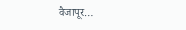वैजापूर…